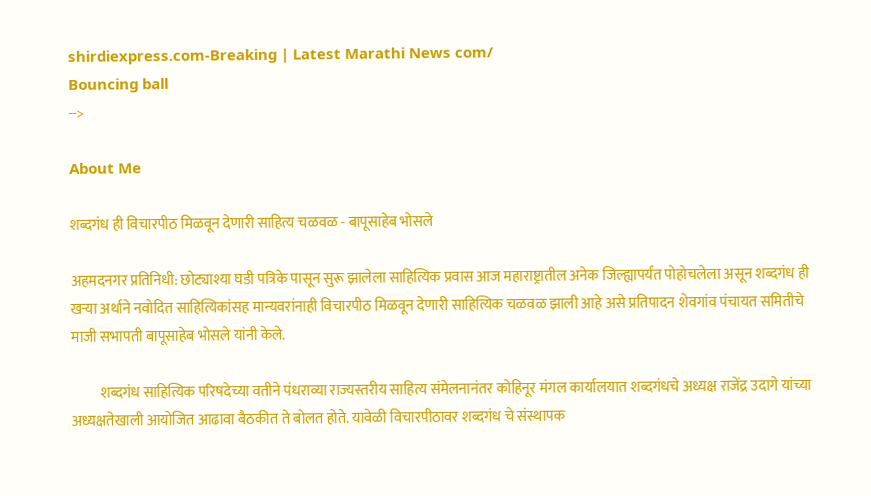shirdiexpress.com-Breaking | Latest Marathi News com/
Bouncing ball
-->

About Me

शब्दगंध ही विचारपीठ मिळवून देणारी‌ साहित्य चळवळ - बापूसाहेब भोसले

अहमदनगर प्रतिनिधी: छोट्याश्या घडी पत्रिके पासून सुरू झालेला साहित्यिक प्रवास आज महाराष्ट्रातील अनेक जिल्ह्यापर्यंत पोहोचलेला असून शब्दगंध ही खऱ्या अर्थाने नवोदित साहित्यिकांसह मान्यवरांनाही विचारपीठ मिळवून देणारी साहित्यिक चळवळ झाली आहे असे प्रतिपादन शेवगांव पंचायत समितीचे माजी सभापती बापूसाहेब भोसले यांनी केले.

          शब्दगंध साहित्यिक परिषदेच्या वतीने पंधराव्या राज्यस्तरीय साहित्य संमेलनानंतर कोहिनूर मंगल कार्यालयात शब्दगंधचे अध्यक्ष राजेंद्र उदागे यांच्या अध्यक्षतेखाली आयोजित आढावा बैठकीत ते बोलत होते. यावेळी विचारपीठावर शब्दगंध चे संस्थापक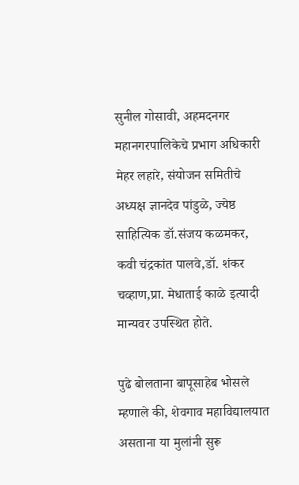सुनील गोसावी, अहमदनगर महानगरपालिकेचे प्रभाग अधिकारी मेहर लहारे, संयोजन समितीचे अध्यक्ष ज्ञानदेव पांडुळे, ज्येष्ठ साहित्यिक डॉ.संजय कळमकर, कवी चंद्रकांत पालवे,डॉ. शंकर चव्हाण,प्रा. मेधाताई काळे इत्यादी मान्यवर उपस्थित होते.

पुढे बोलताना बापूसाहेब भोसले म्हणाले की, शेवगाव महाविद्यालयात असताना या मुलांनी सुरू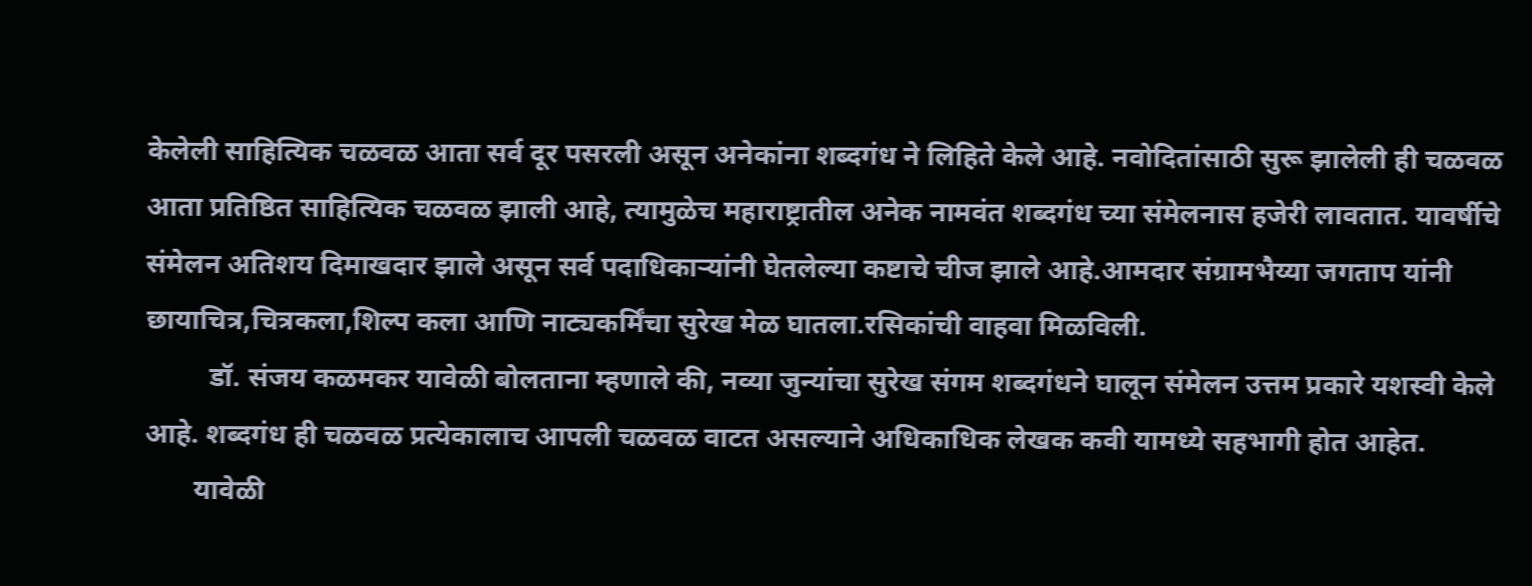केलेली साहित्यिक चळवळ आता सर्व दूर पसरली असून अनेकांना शब्दगंध ने लिहिते केले आहे. नवोदितांसाठी सुरू झालेली ही चळवळ आता प्रतिष्ठित साहित्यिक चळवळ झाली आहे, त्यामुळेच महाराष्ट्रातील अनेक नामवंत शब्दगंध च्या संमेलनास हजेरी लावतात. यावर्षीचे संमेलन अतिशय दिमाखदार झाले असून सर्व पदाधिकाऱ्यांनी घेतलेल्या कष्टाचे चीज झाले आहे.आमदार संग्रामभैय्या जगताप यांनी छायाचित्र,चित्रकला,शिल्प कला आणि नाट्यकर्मिंचा सुरेख मेळ घातला.रसिकांची वाहवा मिळविली.
         डॉ. संजय कळमकर यावेळी बोलताना म्हणाले की, नव्या जुन्यांचा सुरेख संगम शब्दगंधने घालून संमेलन उत्तम प्रकारे यशस्वी केले आहे. शब्दगंध ही चळवळ प्रत्येकालाच आपली चळवळ वाटत असल्याने अधिकाधिक लेखक कवी यामध्ये सहभागी होत आहेत.
       यावेळी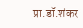प्रा.डॉ.शंकर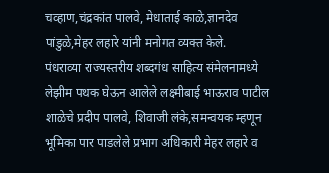चव्हाण,चंद्रकांत पालवे, मेधाताई काळे,ज्ञानदेव पांडुळे,मेहर लहारे यांनी मनोगत व्यक्त केले.
पंधराव्या राज्यस्तरीय शब्दगंध साहित्य संमेलनामध्ये लेझीम पथक घेऊन आलेले लक्ष्मीबाई भाऊराव पाटील शाळेचे प्रदीप पालवे, शिवाजी लंके,समन्वयक म्हणून भूमिका पार पाडलेले प्रभाग अधिकारी मेहर लहारे व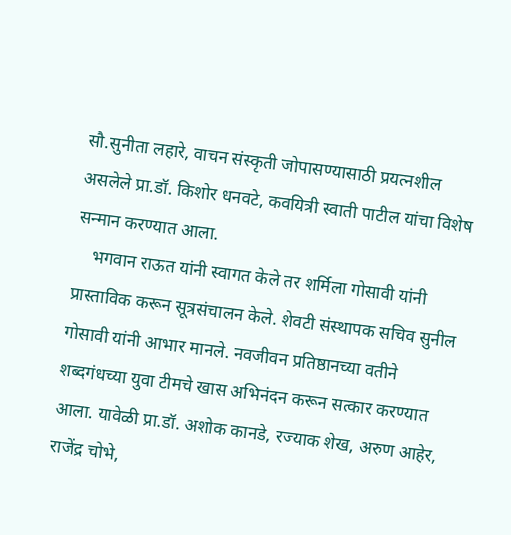सौ.सुनीता लहारे, वाचन संस्कृती जोपासण्यासाठी प्रयत्नशील असलेले प्रा.डॉ. किशोर धनवटे, कवयित्री स्वाती पाटील यांचा विशेष सन्मान करण्यात आला.
    भगवान राऊत यांनी स्वागत केले तर शर्मिला गोसावी यांनी प्रास्ताविक करून सूत्रसंचालन केले. शेवटी संस्थापक सचिव सुनील गोसावी यांनी आभार मानले. नवजीवन प्रतिष्ठानच्या वतीने शब्दगंधच्या युवा टीमचे खास अभिनंदन करून सत्कार करण्यात आला. यावेळी प्रा.डॉ. अशोक कानडे, रज्याक शेख, अरुण आहेर, राजेंद्र चोभे,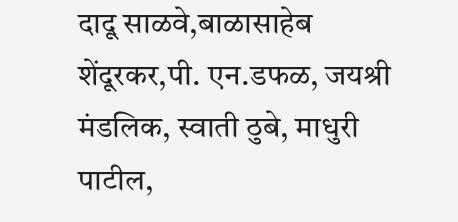दादू साळवे,बाळासाहेब शेंदूरकर,पी. एन.डफळ, जयश्री मंडलिक, स्वाती ठुबे, माधुरी पाटील,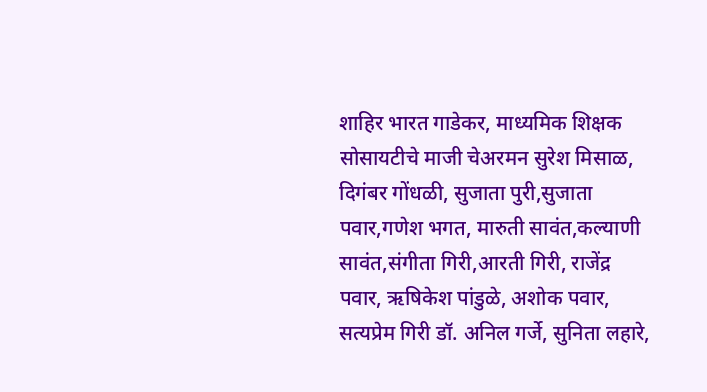शाहिर भारत गाडेकर, माध्यमिक शिक्षक सोसायटीचे माजी चेअरमन सुरेश मिसाळ, दिगंबर गोंधळी, सुजाता पुरी,सुजाता पवार,गणेश भगत, मारुती सावंत,कल्याणी सावंत,संगीता गिरी,आरती गिरी, राजेंद्र पवार, ऋषिकेश पांडुळे, अशोक पवार, सत्यप्रेम गिरी डॉ. अनिल गर्जे, सुनिता लहारे,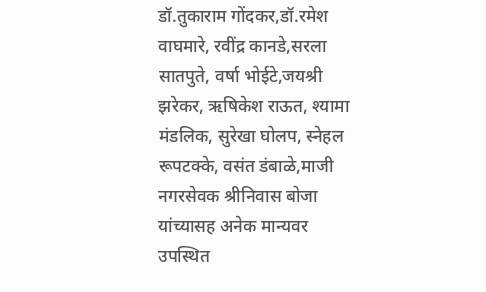डॉ.तुकाराम गोंदकर,डॉ.रमेश वाघमारे, रवींद्र कानडे,सरला सातपुते, वर्षा भोईटे,जयश्री झरेकर, ऋषिकेश राऊत, श्यामा मंडलिक, सुरेखा घोलप, स्नेहल रूपटक्के, वसंत डंबाळे,माजी नगरसेवक श्रीनिवास बोजा यांच्यासह अनेक मान्यवर उपस्थित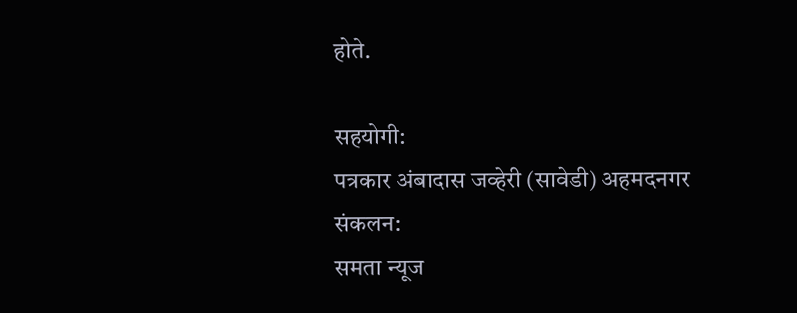होते.

सहयोगी:
पत्रकार अंबादास जव्हेरी (सावेडी) अहमदनगर
संकलन:
समता न्यूज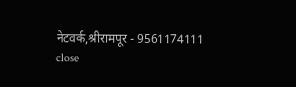नेटवर्क,श्रीरामपूर - 9561174111
close